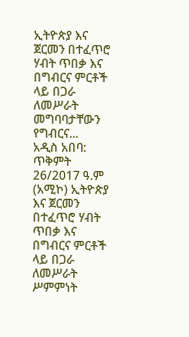ኢትዮጵያ እና ጀርመን በተፈጥሮ ሃብት ጥበቃ እና በግብርና ምርቶች ላይ በጋራ ለመሥራት መግባባታቸውን የግብርና...
አዲስ አበባ: ጥቅምት 26/2017 ዓ.ም (አሚኮ) ኢትዮጵያ እና ጀርመን በተፈጥሮ ሃብት ጥበቃ እና በግብርና ምርቶች ላይ በጋራ ለመሥራት ሥምምነት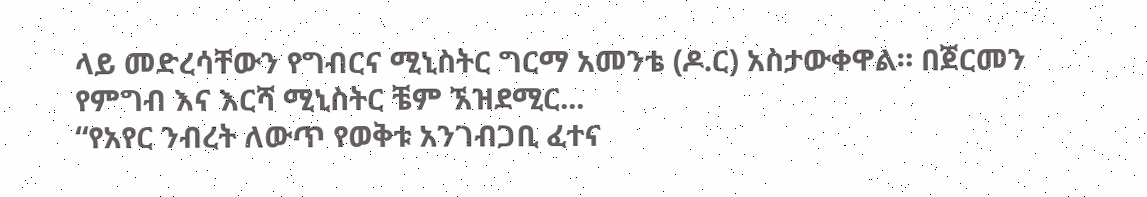ላይ መድረሳቸውን የግብርና ሚኒስትር ግርማ አመንቴ (ዶ.ር) አስታውቀዋል። በጀርመን የምግብ እና እርሻ ሚኒስትር ቼም ኧዝደሚር...
“የአየር ንብረት ለውጥ የወቅቱ አንገብጋቢ ፈተና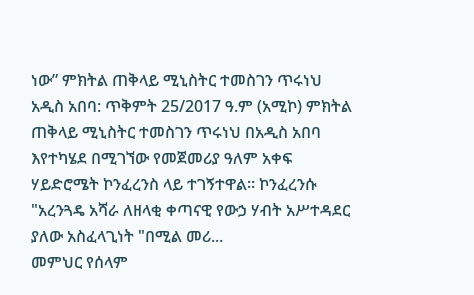ነው” ምክትል ጠቅላይ ሚኒስትር ተመስገን ጥሩነህ
አዲስ አበባ: ጥቅምት 25/2017 ዓ.ም (አሚኮ) ምክትል ጠቅላይ ሚኒስትር ተመስገን ጥሩነህ በአዲስ አበባ እየተካሄደ በሚገኘው የመጀመሪያ ዓለም አቀፍ ሃይድሮሜት ኮንፈረንስ ላይ ተገኝተዋል። ኮንፈረንሱ "አረንጓዴ አሻራ ለዘላቂ ቀጣናዊ የውኃ ሃብት አሥተዳደር ያለው አስፈላጊነት "በሚል መሪ...
መምህር የሰላም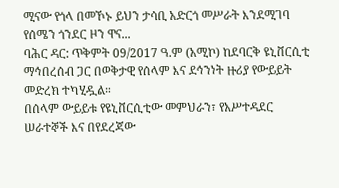ሚናው የጎላ በመኾኑ ይህን ታሳቢ አድርጎ መሥራት እንደሚገባ የሰሜን ጎንደር ዞን ዋና...
ባሕር ዳር: ጥቅምት 09/2017 ዓ.ም (አሚኮ) ከደባርቅ ዩኒቨርሲቲ ማኅበረሰብ ጋር በወቅታዊ የሰላም እና ደኅንነት ዙሪያ የውይይት መድረክ ተካሂዷል።
በሰላም ውይይቱ የዩኒቨርሲቲው መምህራን፣ የአሥተዳደር ሠራተኞች እና በየደረጃው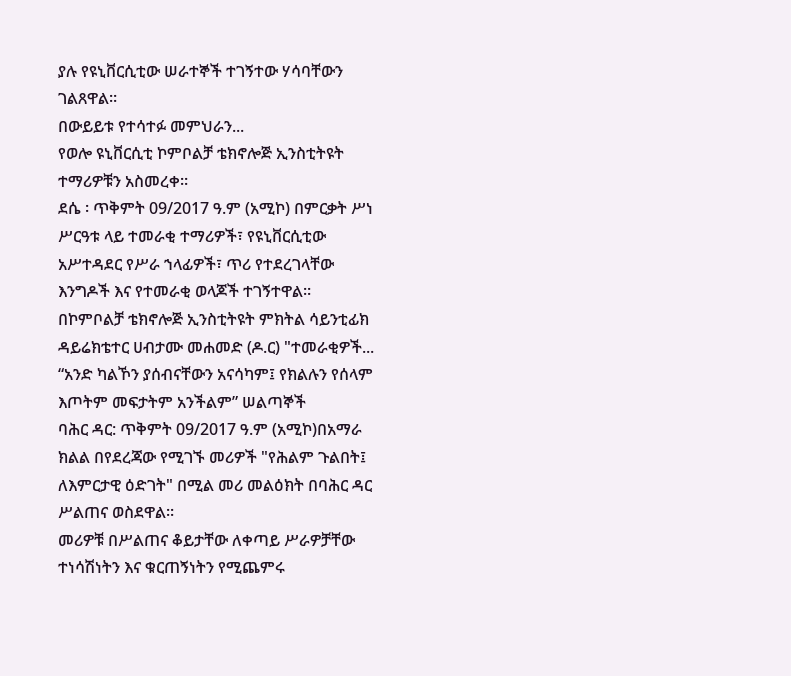ያሉ የዩኒቨርሲቲው ሠራተኞች ተገኝተው ሃሳባቸውን ገልጸዋል።
በውይይቱ የተሳተፉ መምህራን...
የወሎ ዩኒቨርሲቲ ኮምቦልቻ ቴክኖሎጅ ኢንስቲትዩት ተማሪዎቹን አስመረቀ።
ደሴ ፡ ጥቅምት 09/2017 ዓ.ም (አሚኮ) በምርቃት ሥነ ሥርዓቱ ላይ ተመራቂ ተማሪዎች፣ የዩኒቨርሲቲው አሥተዳደር የሥራ ኀላፊዎች፣ ጥሪ የተደረገላቸው እንግዶች እና የተመራቂ ወላጆች ተገኝተዋል።
በኮምቦልቻ ቴክኖሎጅ ኢንስቲትዩት ምክትል ሳይንቲፊክ ዳይሬክቴተር ሀብታሙ መሐመድ (ዶ.ር) "ተመራቂዎች...
“አንድ ካልኾን ያሰብናቸውን አናሳካም፤ የክልሉን የሰላም እጦትም መፍታትም አንችልም” ሠልጣኞች
ባሕር ዳር: ጥቅምት 09/2017 ዓ.ም (አሚኮ)በአማራ ክልል በየደረጃው የሚገኙ መሪዎች "የሕልም ጉልበት፤ ለእምርታዊ ዕድገት" በሚል መሪ መልዕክት በባሕር ዳር ሥልጠና ወስደዋል፡፡
መሪዎቹ በሥልጠና ቆይታቸው ለቀጣይ ሥራዎቻቸው ተነሳሽነትን እና ቁርጠኝነትን የሚጨምሩ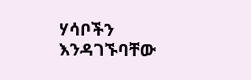ሃሳቦችን እንዳገኙባቸው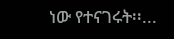ነው የተናገሩት፡፡...